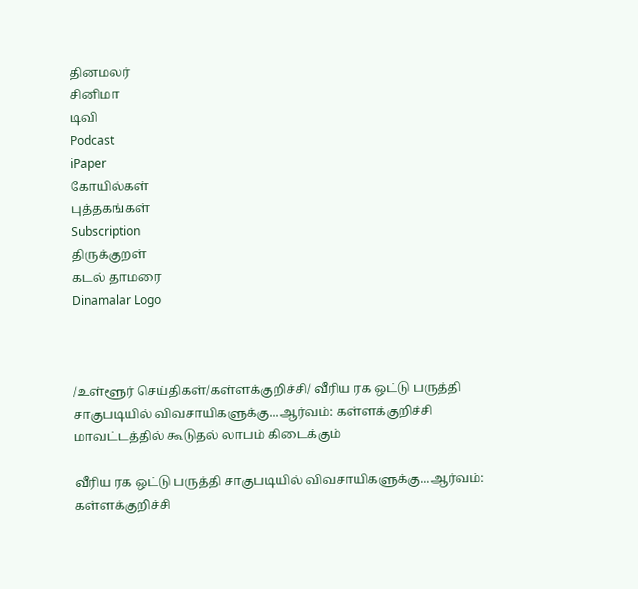தினமலர்
சினிமா
டிவி
Podcast
iPaper
கோயில்கள்
புத்தகங்கள்
Subscription
திருக்குறள்
கடல் தாமரை
Dinamalar Logo



/உள்ளூர் செய்திகள்/கள்ளக்குறிச்சி/ வீரிய ரக ஒட்டு பருத்தி சாகுபடியில் விவசாயிகளுக்கு...ஆர்வம்: கள்ளக்குறிச்சி மாவட்டத்தில் கூடுதல் லாபம் கிடைக்கும்

வீரிய ரக ஒட்டு பருத்தி சாகுபடியில் விவசாயிகளுக்கு...ஆர்வம்: கள்ளக்குறிச்சி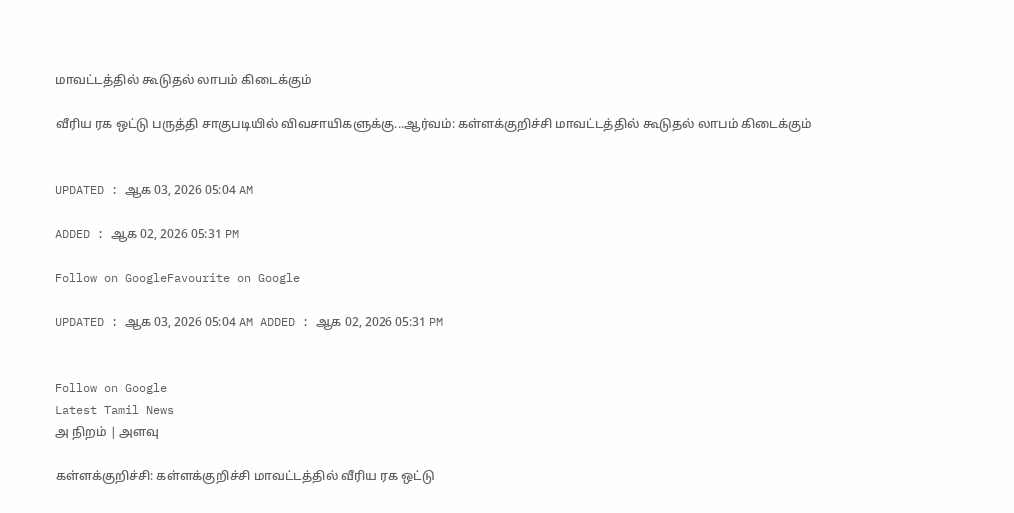மாவட்டத்தில் கூடுதல் லாபம் கிடைக்கும்

வீரிய ரக ஒட்டு பருத்தி சாகுபடியில் விவசாயிகளுக்கு...ஆர்வம்: கள்ளக்குறிச்சி மாவட்டத்தில் கூடுதல் லாபம் கிடைக்கும்


UPDATED : ஆக 03, 2026 05:04 AM

ADDED : ஆக 02, 2026 05:31 PM

Follow on GoogleFavourite on Google

UPDATED : ஆக 03, 2026 05:04 AM ADDED : ஆக 02, 2026 05:31 PM


Follow on Google
Latest Tamil News
அ நிறம் | அளவு

கள்ளக்குறிச்சி: கள்ளக்குறிச்சி மாவட்டத்தில் வீரிய ரக ஒட்டு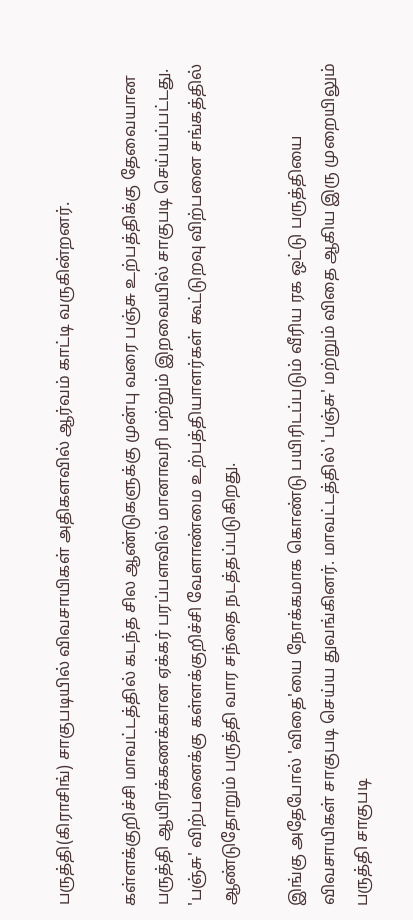பருத்தி(கிராசிங்) சாகுபடியில் விவசாயிகள் அதிகளவில் ஆர்வம் காட்டி வருகின்றனர்.

கள்ளக்குறிச்சி மாவட்டத்தில் கடந்த சில ஆண்டுகளுக்கு முன்பு வரை பஞ்சு உற்பத்திக்கு தேவையான பருத்தி ஆயிரக்கணக்கான ஏக்கர் பரப்பளவில் மானாவரி மற்றும் இறவையில் சாகுபடி செய்யப்பட்டது. 'பஞ்சு' விற்பனைக்கு கள்ளக்குறிச்சி வேளாண்மை உற்பத்தியாளர்கள் கூட்டுறவு விற்பனை சங்கத்தில் ஆண்டுதோறும் பருத்தி வார சந்தை நடத்தப்படுகிறது.

இங்கு அதேபோல் 'விதை'யை நோக்கமாக கொண்டு பயிரிடப்படும் வீரிய ரக ஒட்டு பருத்தியை விவசாயிகள் சாகுபடி செய்ய துவங்கினர். மாவட்டத்தில் 'பஞ்சு' மற்றும் விதை ஆகிய இரு முறையிலும் பருத்தி சாகுபடி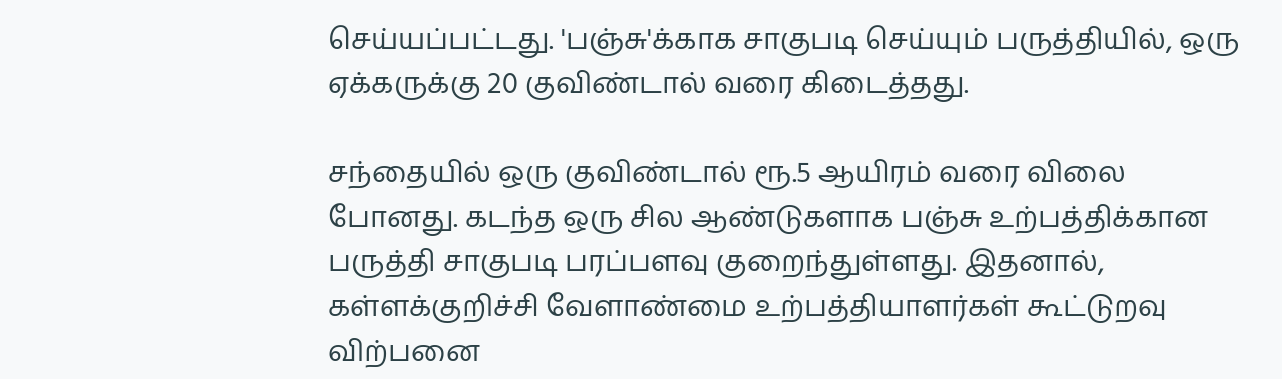செய்யப்பட்டது. 'பஞ்சு'க்காக சாகுபடி செய்யும் பருத்தியில், ஒரு ஏக்கருக்கு 20 குவிண்டால் வரை கிடைத்தது.

சந்தையில் ஒரு குவிண்டால் ரூ.5 ஆயிரம் வரை விலை போனது. கடந்த ஒரு சில ஆண்டுகளாக பஞ்சு உற்பத்திக்கான பருத்தி சாகுபடி பரப்பளவு குறைந்துள்ளது. இதனால், கள்ளக்குறிச்சி வேளாண்மை உற்பத்தியாளர்கள் கூட்டுறவு விற்பனை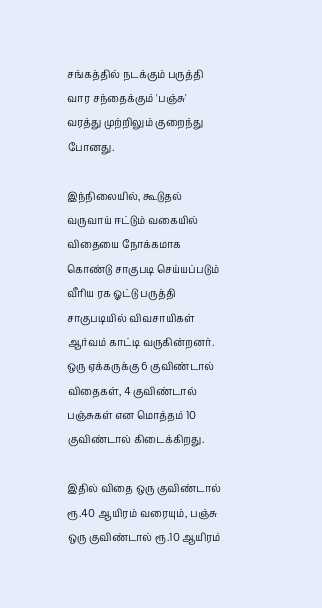சங்கத்தில் நடக்கும் பருத்தி வார சந்தைக்கும் 'பஞ்சு' வரத்து முற்றிலும் குறைந்து போனது.

இந்நிலையில், கூடுதல் வருவாய் ஈட்டும் வகையில் விதையை நோக்கமாக கொண்டு சாகுபடி செய்யப்படும் வீரிய ரக ஓட்டு பருத்தி சாகுபடியில் விவசாயிகள் ஆர்வம் காட்டி வருகின்றனர். ஒரு ஏக்கருக்கு 6 குவிண்டால் விதைகள், 4 குவிண்டால் பஞ்சுகள் என மொத்தம் 10 குவிண்டால் கிடைக்கிறது.

இதில் விதை ஒரு குவிண்டால் ரூ.40 ஆயிரம் வரையும், பஞ்சு ஒரு குவிண்டால் ரூ.10 ஆயிரம்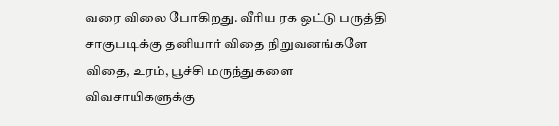வரை விலை போகிறது. வீரிய ரக ஒட்டு பருத்தி சாகுபடிக்கு தனியார் விதை நிறுவனங்களே விதை, உரம், பூச்சி மருந்துகளை விவசாயிகளுக்கு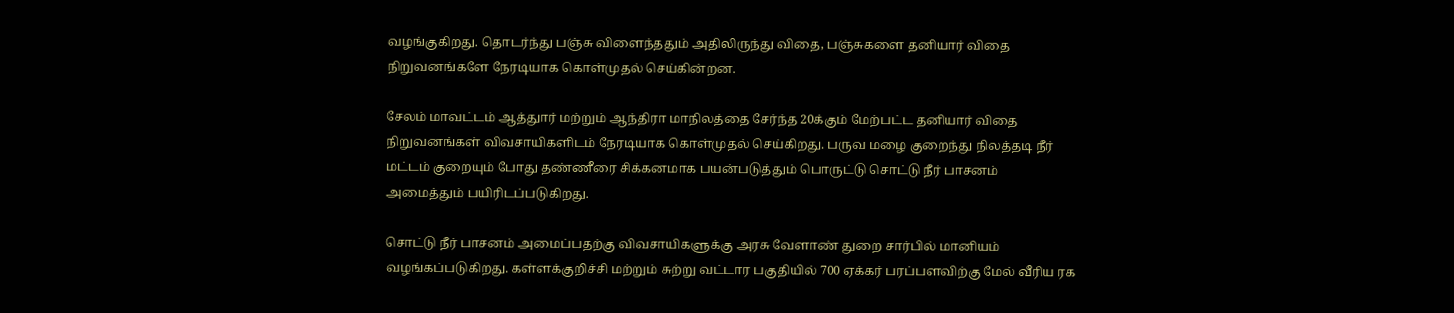வழங்குகிறது. தொடர்ந்து பஞ்சு விளைந்ததும் அதிலிருந்து விதை, பஞ்சுகளை தனியார் விதை நிறுவனங்களே நேரடியாக கொள்முதல் செய்கின்றன.

சேலம் மாவட்டம் ஆத்துார் மற்றும் ஆந்திரா மாநிலத்தை சேர்ந்த 20க்கும் மேற்பட்ட தனியார் விதை நிறுவனங்கள் விவசாயிகளிடம் நேரடியாக கொள்முதல் செய்கிறது. பருவ மழை குறைந்து நிலத்தடி நீர் மட்டம் குறையும் போது தண்ணீரை சிக்கனமாக பயன்படுத்தும் பொருட்டு சொட்டு நீர் பாசனம் அமைத்தும் பயிரிடப்படுகிறது.

சொட்டு நீர் பாசனம் அமைப்பதற்கு விவசாயிகளுக்கு அரசு வேளாண் துறை சார்பில் மானியம் வழங்கப்படுகிறது. கள்ளக்குறிச்சி மற்றும் சுற்று வட்டார பகுதியில் 700 ஏக்கர் பரப்பளவிற்கு மேல் வீரிய ரக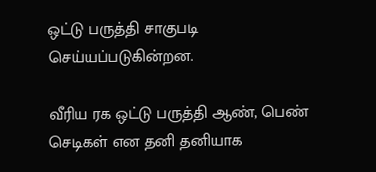ஒட்டு பருத்தி சாகுபடி செய்யப்படுகின்றன.

வீரிய ரக ஒட்டு பருத்தி ஆண், பெண் செடிகள் என தனி தனியாக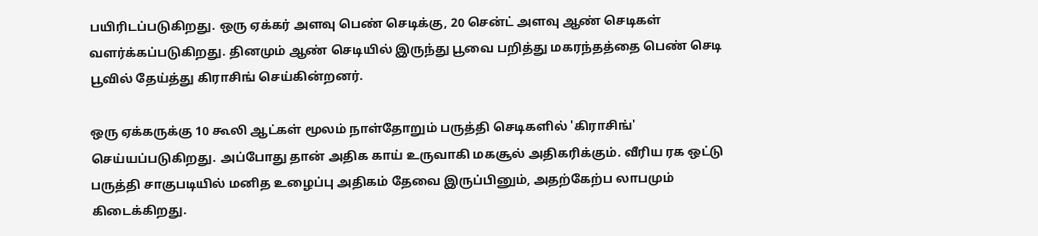பயிரிடப்படுகிறது. ஒரு ஏக்கர் அளவு பெண் செடிக்கு, 20 சென்ட் அளவு ஆண் செடிகள் வளர்க்கப்படுகிறது. தினமும் ஆண் செடியில் இருந்து பூவை பறித்து மகரந்தத்தை பெண் செடி பூவில் தேய்த்து கிராசிங் செய்கின்றனர்.

ஒரு ஏக்கருக்கு 10 கூலி ஆட்கள் மூலம் நாள்தோறும் பருத்தி செடிகளில் 'கிராசிங்' செய்யப்படுகிறது. அப்போது தான் அதிக காய் உருவாகி மகசூல் அதிகரிக்கும். வீரிய ரக ஒட்டு பருத்தி சாகுபடியில் மனித உழைப்பு அதிகம் தேவை இருப்பினும், அதற்கேற்ப லாபமும் கிடைக்கிறது.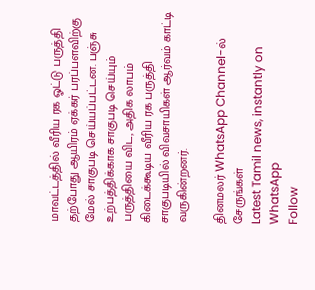மாவட்டத்தில் வீரிய ரக ஓட்டு பருத்தி தற்போது ஆயிரம் ஏக்கர் பரப்பளவிற்கு மேல் சாகுபடி செய்யப்பட்டன. பஞ்சு உற்பத்திக்காக சாகுபடி செய்யும் பருத்தியை விட, அதிக லாபம் கிடைக்கூடிய வீரிய ரக பருத்தி சாகுபடியில் விவசாயிகள் ஆர்வம் காட்டி வருகின்றனர்.

தினமலர் WhatsApp Channel-ல் சேருங்கள்
Latest Tamil news, instantly on WhatsApp
Follow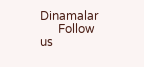Dinamalar
      Follow us